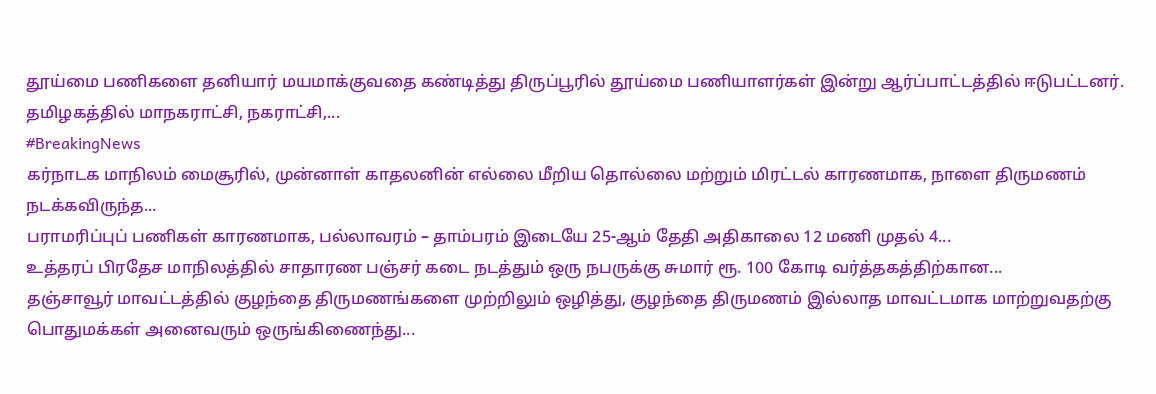தூய்மை பணிகளை தனியார் மயமாக்குவதை கண்டித்து திருப்பூரில் தூய்மை பணியாளர்கள் இன்று ஆர்ப்பாட்டத்தில் ஈடுபட்டனர். தமிழகத்தில் மாநகராட்சி, நகராட்சி,...
#BreakingNews
கர்நாடக மாநிலம் மைசூரில், முன்னாள் காதலனின் எல்லை மீறிய தொல்லை மற்றும் மிரட்டல் காரணமாக, நாளை திருமணம் நடக்கவிருந்த...
பராமரிப்புப் பணிகள் காரணமாக, பல்லாவரம் – தாம்பரம் இடையே 25-ஆம் தேதி அதிகாலை 12 மணி முதல் 4...
உத்தரப் பிரதேச மாநிலத்தில் சாதாரண பஞ்சர் கடை நடத்தும் ஒரு நபருக்கு சுமார் ரூ. 100 கோடி வர்த்தகத்திற்கான...
தஞ்சாவூர் மாவட்டத்தில் குழந்தை திருமணங்களை முற்றிலும் ஒழித்து, குழந்தை திருமணம் இல்லாத மாவட்டமாக மாற்றுவதற்கு பொதுமக்கள் அனைவரும் ஒருங்கிணைந்து...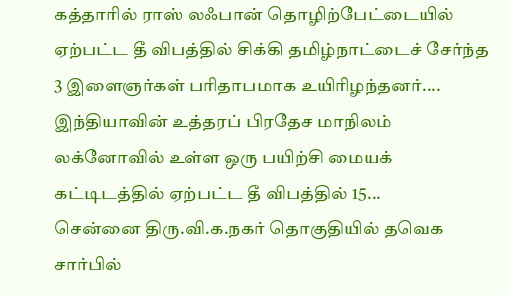கத்தாரில் ராஸ் லஃபான் தொழிற்பேட்டையில் ஏற்பட்ட தீ விபத்தில் சிக்கி தமிழ்நாட்டைச் சேர்ந்த 3 இளைஞர்கள் பரிதாபமாக உயிரிழந்தனர்....
இந்தியாவின் உத்தரப் பிரதேச மாநிலம் லக்னோவில் உள்ள ஒரு பயிற்சி மையக் கட்டிடத்தில் ஏற்பட்ட தீ விபத்தில் 15...
சென்னை திரு.வி.க.நகர் தொகுதியில் தவெக சார்பில்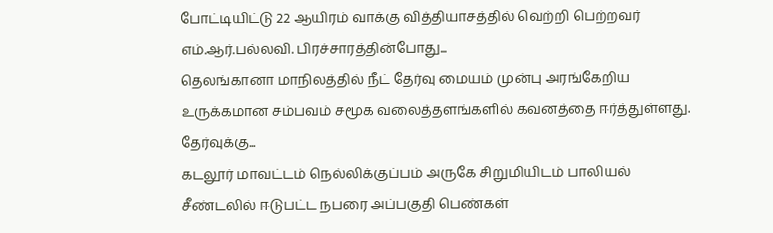போட்டியிட்டு 22 ஆயிரம் வாக்கு வித்தியாசத்தில் வெற்றி பெற்றவர் எம்.ஆர்.பல்லவி. பிரச்சாரத்தின்போது...
தெலங்கானா மாநிலத்தில் நீட் தேர்வு மையம் முன்பு அரங்கேறிய உருக்கமான சம்பவம் சமூக வலைத்தளங்களில் கவனத்தை ஈர்த்துள்ளது. தேர்வுக்கு...
கடலூர் மாவட்டம் நெல்லிக்குப்பம் அருகே சிறுமியிடம் பாலியல் சீண்டலில் ஈடுபட்ட நபரை அப்பகுதி பெண்கள்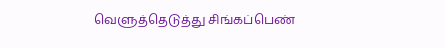வெளுத்தெடுத்து சிங்கப்பெண்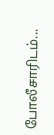போலீசாரிடம்...